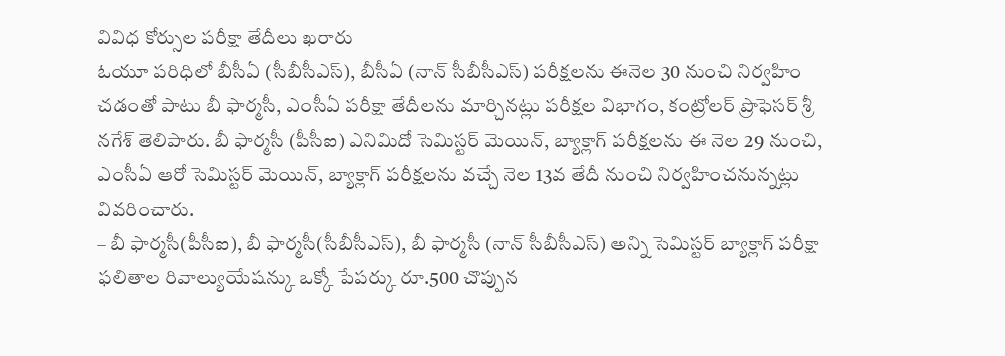వివిధ కోర్సుల పరీక్షా తేదీలు ఖరారు
ఓయూ పరిధిలో బీసీఏ (సీబీసీఎస్), బీసీఏ (నాన్ సీబీసీఎస్) పరీక్షలను ఈనెల 30 నుంచి నిర్వహిం చడంతో పాటు బీ ఫార్మసీ, ఎంసీఏ పరీక్షా తేదీలను మార్చినట్లు పరీక్షల విభాగం, కంట్రోలర్ ప్రొఫెసర్ శ్రీ నగేశ్ తెలిపారు. బీ ఫార్మసీ (పీసీఐ) ఎనిమిదో సెమిస్టర్ మెయిన్, బ్యాక్లాగ్ పరీక్షలను ఈ నెల 29 నుంచి, ఎంసీఏ ఆరో సెమిస్టర్ మెయిన్, బ్యాక్లాగ్ పరీక్షలను వచ్చే నెల 13వ తేదీ నుంచి నిర్వహించనున్నట్లు వివరించారు.
– బీ ఫార్మసీ(పీసీఐ), బీ ఫార్మసీ(సీబీసీఎస్), బీ ఫార్మసీ (నాన్ సీబీసీఎస్) అన్ని సెమిస్టర్ బ్యాక్లాగ్ పరీక్షా ఫలితాల రివాల్యుయేషన్కు ఒక్కో పేపర్కు రూ.500 చొప్పున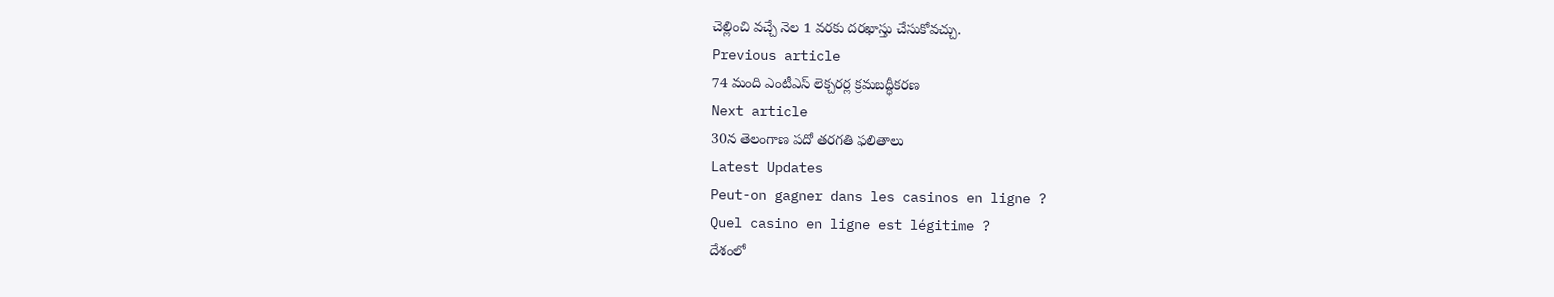చెల్లించి వచ్చే నెల 1 వరకు దరఖాస్తు చేసుకోవచ్చు.
Previous article
74 మంది ఎంటీఎస్ లెక్చరర్ల క్రమబద్ధీకరణ
Next article
30న తెలంగాణ పదో తరగతి ఫలితాలు
Latest Updates
Peut-on gagner dans les casinos en ligne ?
Quel casino en ligne est légitime ?
దేశంలో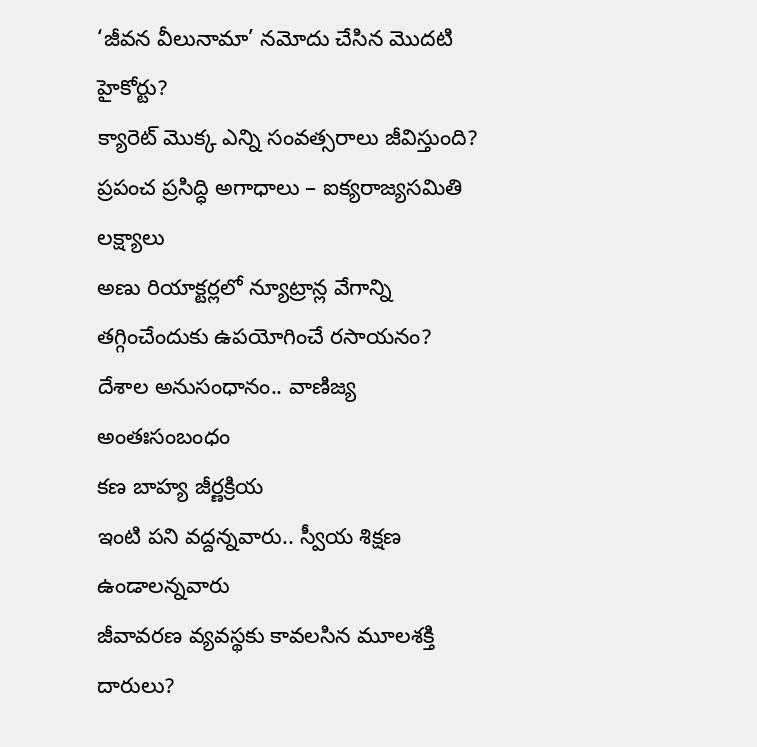‘జీవన వీలునామా’ నమోదు చేసిన మొదటి హైకోర్టు?
క్యారెట్ మొక్క ఎన్ని సంవత్సరాలు జీవిస్తుంది?
ప్రపంచ ప్రసిద్ధి అగాధాలు – ఐక్యరాజ్యసమితి లక్ష్యాలు
అణు రియాక్టర్లలో న్యూట్రాన్ల వేగాన్ని తగ్గించేందుకు ఉపయోగించే రసాయనం?
దేశాల అనుసంధానం.. వాణిజ్య అంతఃసంబంధం
కణ బాహ్య జీర్ణక్రియ
ఇంటి పని వద్దన్నవారు.. స్వీయ శిక్షణ ఉండాలన్నవారు
జీవావరణ వ్యవస్థకు కావలసిన మూలశక్తి దారులు?